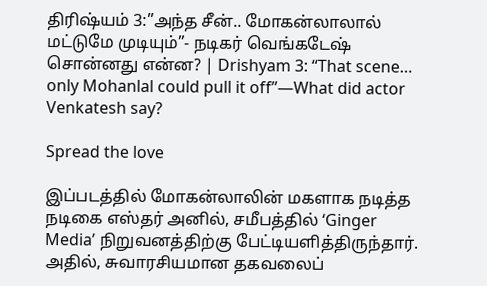திரிஷ்யம் 3:”அந்த சீன்.. மோகன்லாலால் மட்டுமே முடியும்”- நடிகர் வெங்கடேஷ் சொன்னது என்ன? | Drishyam 3: “That scene… only Mohanlal could pull it off”—What did actor Venkatesh say?

Spread the love

இப்படத்தில் மோகன்லாலின் மகளாக நடித்த நடிகை எஸ்தர் அனில், சமீபத்தில் ‘Ginger Media’ நிறுவனத்திற்கு பேட்டியளித்திருந்தார். அதில், சுவாரசியமான தகவலைப்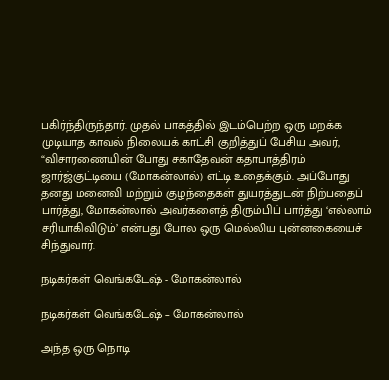பகிர்ந்திருந்தார். முதல் பாகத்தில் இடம்பெற்ற ஒரு மறக்க முடியாத காவல் நிலையக் காட்சி குறித்துப் பேசிய அவர், “விசாரணையின் போது சகாதேவன் கதாபாத்திரம் ஜார்ஜ்குட்டியை (மோகன்லால்) எட்டி உதைக்கும். அப்போது தனது மனைவி மற்றும் குழந்தைகள் துயரத்துடன் நிற்பதைப் பார்த்து, மோகன்லால் அவர்களைத் திரும்பிப் பார்த்து ‘எல்லாம் சரியாகிவிடும்’ என்பது போல ஒரு மெல்லிய புன்னகையைச் சிந்துவார்.

நடிகர்கள் வெங்கடேஷ் - மோகன்லால்

நடிகர்கள் வெங்கடேஷ் – மோகன்லால்

அந்த ஒரு நொடி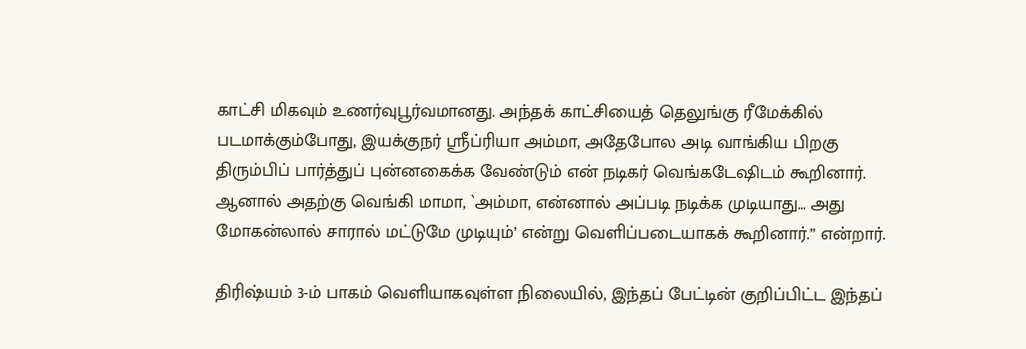காட்சி மிகவும் உணர்வுபூர்வமானது. அந்தக் காட்சியைத் தெலுங்கு ரீமேக்கில் படமாக்கும்போது, இயக்குநர் ஸ்ரீப்ரியா அம்மா, அதேபோல அடி வாங்கிய பிறகு திரும்பிப் பார்த்துப் புன்னகைக்க வேண்டும் என் நடிகர் வெங்கடேஷிடம் கூறினார். ஆனால் அதற்கு வெங்கி மாமா, `அம்மா, என்னால் அப்படி நடிக்க முடியாது… அது மோகன்லால் சாரால் மட்டுமே முடியும்’ என்று வெளிப்படையாகக் கூறினார்.” என்றார்.

திரிஷ்யம் 3-ம் பாகம் வெளியாகவுள்ள நிலையில், இந்தப் பேட்டின் குறிப்பிட்ட இந்தப்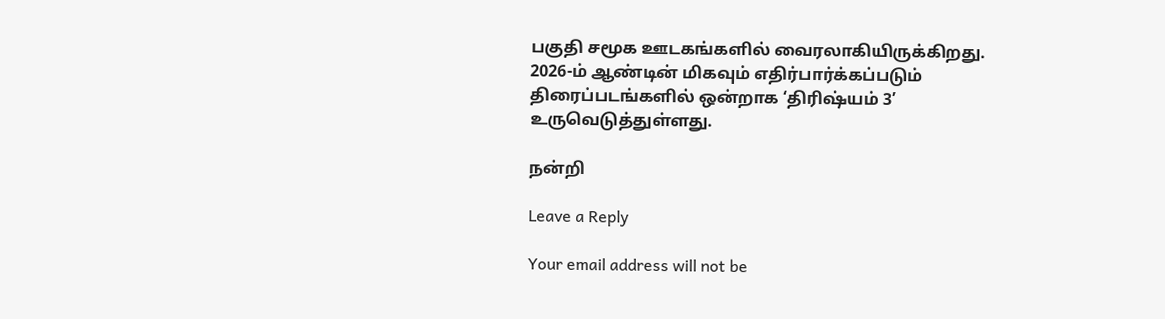பகுதி சமூக ஊடகங்களில் வைரலாகியிருக்கிறது. 2026-ம் ஆண்டின் மிகவும் எதிர்பார்க்கப்படும் திரைப்படங்களில் ஒன்றாக ‘திரிஷ்யம் 3’ உருவெடுத்துள்ளது.

நன்றி

Leave a Reply

Your email address will not be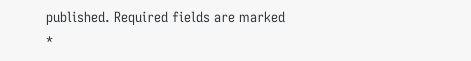published. Required fields are marked *